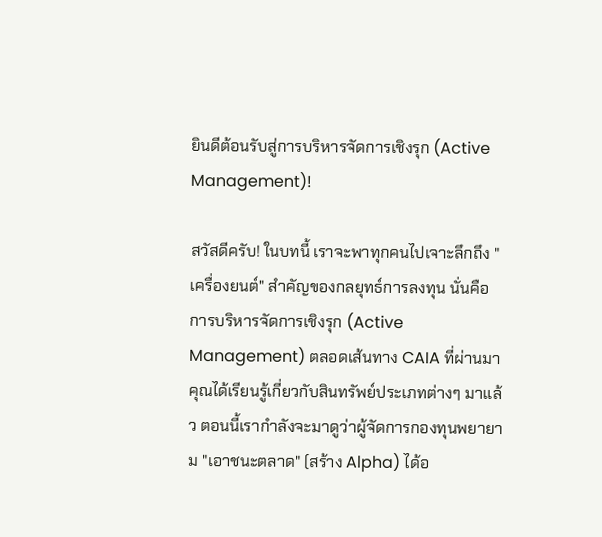ยินดีต้อนรับสู่การบริหารจัดการเชิงรุก (Active Management)!

สวัสดีครับ! ในบทนี้ เราจะพาทุกคนไปเจาะลึกถึง "เครื่องยนต์" สำคัญของกลยุทธ์การลงทุน นั่นคือ การบริหารจัดการเชิงรุก (Active Management) ตลอดเส้นทาง CAIA ที่ผ่านมา คุณได้เรียนรู้เกี่ยวกับสินทรัพย์ประเภทต่างๆ มาแล้ว ตอนนี้เรากำลังจะมาดูว่าผู้จัดการกองทุนพยายาม "เอาชนะตลาด" (สร้าง Alpha) ได้อ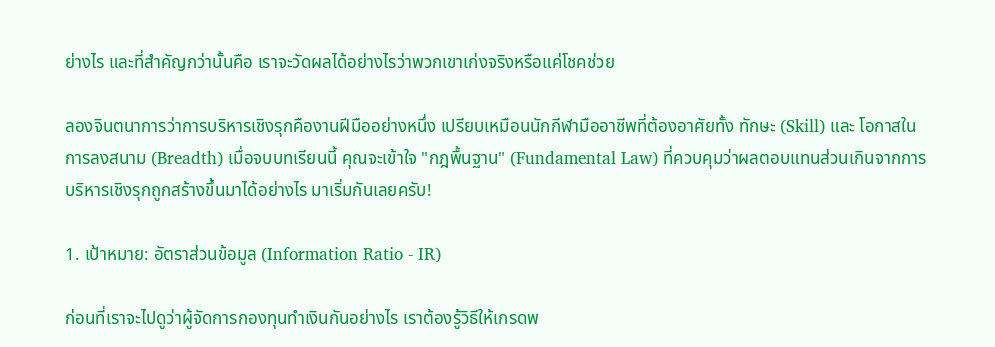ย่างไร และที่สำคัญกว่านั้นคือ เราจะวัดผลได้อย่างไรว่าพวกเขาเก่งจริงหรือแค่โชคช่วย

ลองจินตนาการว่าการบริหารเชิงรุกคืองานฝีมืออย่างหนึ่ง เปรียบเหมือนนักกีฬามืออาชีพที่ต้องอาศัยทั้ง ทักษะ (Skill) และ โอกาสในการลงสนาม (Breadth) เมื่อจบบทเรียนนี้ คุณจะเข้าใจ "กฎพื้นฐาน" (Fundamental Law) ที่ควบคุมว่าผลตอบแทนส่วนเกินจากการบริหารเชิงรุกถูกสร้างขึ้นมาได้อย่างไร มาเริ่มกันเลยครับ!

1. เป้าหมาย: อัตราส่วนข้อมูล (Information Ratio - IR)

ก่อนที่เราจะไปดูว่าผู้จัดการกองทุนทำเงินกันอย่างไร เราต้องรู้วิธีให้เกรดพ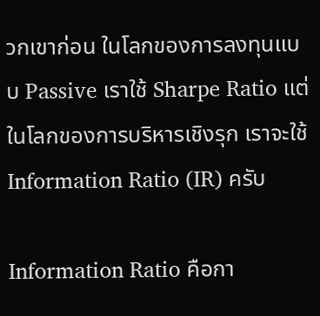วกเขาก่อน ในโลกของการลงทุนแบบ Passive เราใช้ Sharpe Ratio แต่ในโลกของการบริหารเชิงรุก เราจะใช้ Information Ratio (IR) ครับ

Information Ratio คือกา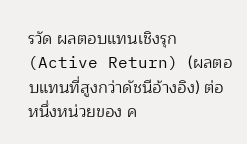รวัด ผลตอบแทนเชิงรุก (Active Return) (ผลตอบแทนที่สูงกว่าดัชนีอ้างอิง) ต่อหนึ่งหน่วยของ ค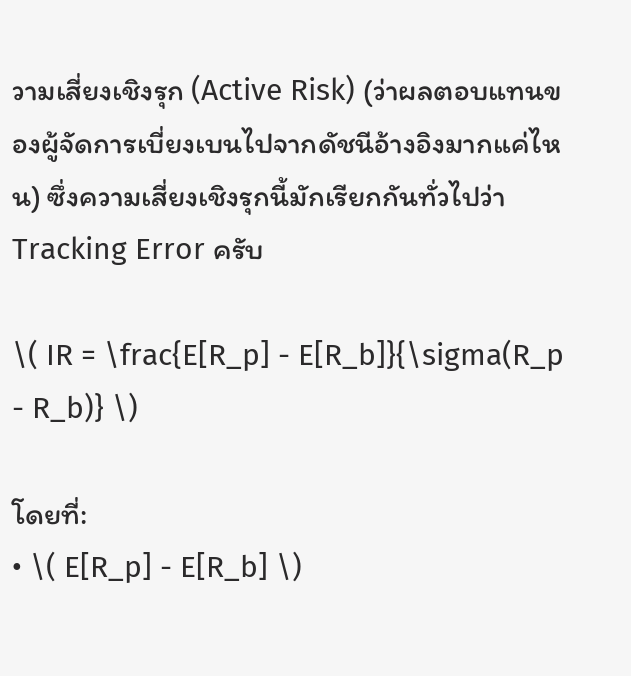วามเสี่ยงเชิงรุก (Active Risk) (ว่าผลตอบแทนของผู้จัดการเบี่ยงเบนไปจากดัชนีอ้างอิงมากแค่ไหน) ซึ่งความเสี่ยงเชิงรุกนี้มักเรียกกันทั่วไปว่า Tracking Error ครับ

\( IR = \frac{E[R_p] - E[R_b]}{\sigma(R_p - R_b)} \)

โดยที่:
• \( E[R_p] - E[R_b] \)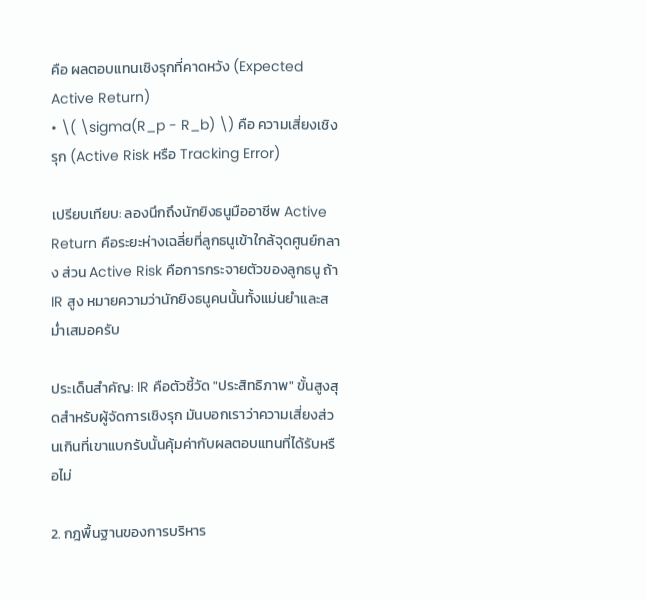คือ ผลตอบแทนเชิงรุกที่คาดหวัง (Expected Active Return)
• \( \sigma(R_p - R_b) \) คือ ความเสี่ยงเชิงรุก (Active Risk หรือ Tracking Error)

เปรียบเทียบ: ลองนึกถึงนักยิงธนูมืออาชีพ Active Return คือระยะห่างเฉลี่ยที่ลูกธนูเข้าใกล้จุดศูนย์กลาง ส่วน Active Risk คือการกระจายตัวของลูกธนู ถ้า IR สูง หมายความว่านักยิงธนูคนนั้นทั้งแม่นยำและสม่ำเสมอครับ

ประเด็นสำคัญ: IR คือตัวชี้วัด "ประสิทธิภาพ" ขั้นสูงสุดสำหรับผู้จัดการเชิงรุก มันบอกเราว่าความเสี่ยงส่วนเกินที่เขาแบกรับนั้นคุ้มค่ากับผลตอบแทนที่ได้รับหรือไม่

2. กฎพื้นฐานของการบริหาร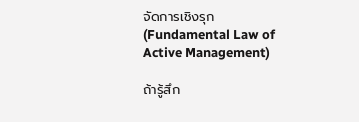จัดการเชิงรุก (Fundamental Law of Active Management)

ถ้ารู้สึก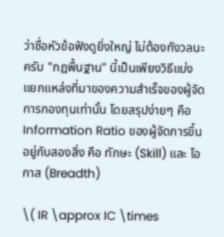ว่าชื่อหัวข้อฟังดูยิ่งใหญ่ ไม่ต้องกังวลนะครับ "กฎพื้นฐาน" นี้เป็นเพียงวิธีแบ่งแยกแหล่งที่มาของความสำเร็จของผู้จัดการกองทุนเท่านั้น โดยสรุปง่ายๆ คือ Information Ratio ของผู้จัดการขึ้นอยู่กับสองสิ่ง คือ ทักษะ (Skill) และ โอกาส (Breadth)

\( IR \approx IC \times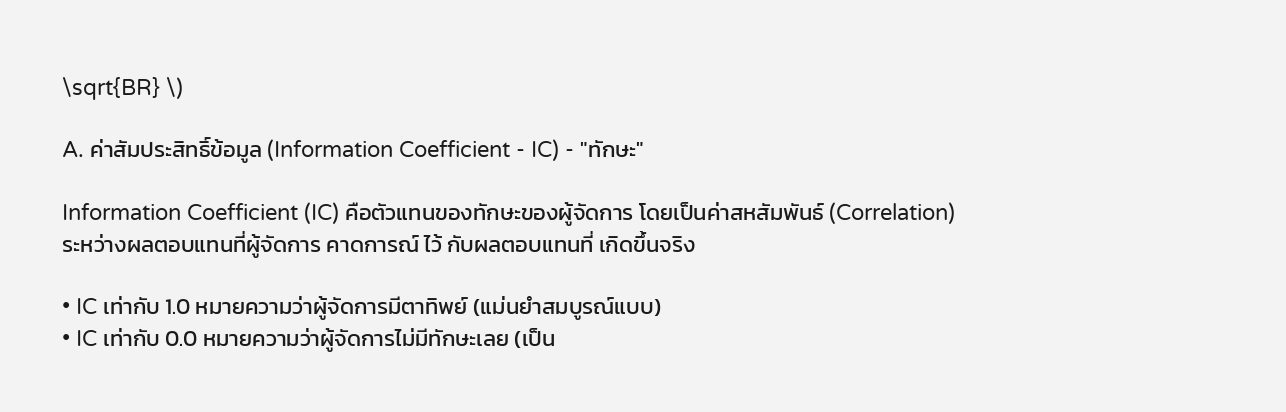\sqrt{BR} \)

A. ค่าสัมประสิทธิ์ข้อมูล (Information Coefficient - IC) - "ทักษะ"

Information Coefficient (IC) คือตัวแทนของทักษะของผู้จัดการ โดยเป็นค่าสหสัมพันธ์ (Correlation) ระหว่างผลตอบแทนที่ผู้จัดการ คาดการณ์ ไว้ กับผลตอบแทนที่ เกิดขึ้นจริง

• IC เท่ากับ 1.0 หมายความว่าผู้จัดการมีตาทิพย์ (แม่นยำสมบูรณ์แบบ)
• IC เท่ากับ 0.0 หมายความว่าผู้จัดการไม่มีทักษะเลย (เป็น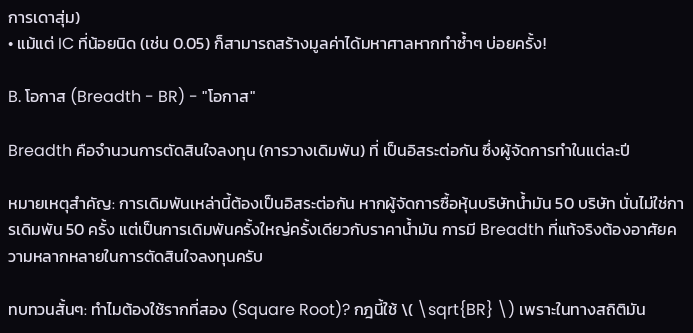การเดาสุ่ม)
• แม้แต่ IC ที่น้อยนิด (เช่น 0.05) ก็สามารถสร้างมูลค่าได้มหาศาลหากทำซ้ำๆ บ่อยครั้ง!

B. โอกาส (Breadth - BR) - "โอกาส"

Breadth คือจำนวนการตัดสินใจลงทุน (การวางเดิมพัน) ที่ เป็นอิสระต่อกัน ซึ่งผู้จัดการทำในแต่ละปี

หมายเหตุสำคัญ: การเดิมพันเหล่านี้ต้องเป็นอิสระต่อกัน หากผู้จัดการซื้อหุ้นบริษัทน้ำมัน 50 บริษัท นั่นไม่ใช่การเดิมพัน 50 ครั้ง แต่เป็นการเดิมพันครั้งใหญ่ครั้งเดียวกับราคาน้ำมัน การมี Breadth ที่แท้จริงต้องอาศัยความหลากหลายในการตัดสินใจลงทุนครับ

ทบทวนสั้นๆ: ทำไมต้องใช้รากที่สอง (Square Root)? กฎนี้ใช้ \( \sqrt{BR} \) เพราะในทางสถิติมัน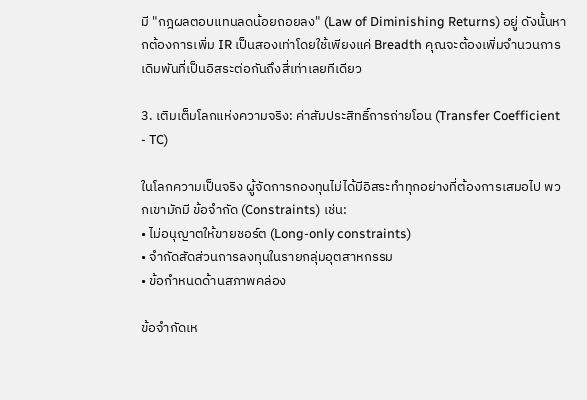มี "กฎผลตอบแทนลดน้อยถอยลง" (Law of Diminishing Returns) อยู่ ดังนั้นหากต้องการเพิ่ม IR เป็นสองเท่าโดยใช้เพียงแค่ Breadth คุณจะต้องเพิ่มจำนวนการเดิมพันที่เป็นอิสระต่อกันถึงสี่เท่าเลยทีเดียว

3. เติมเต็มโลกแห่งความจริง: ค่าสัมประสิทธิ์การถ่ายโอน (Transfer Coefficient - TC)

ในโลกความเป็นจริง ผู้จัดการกองทุนไม่ได้มีอิสระทำทุกอย่างที่ต้องการเสมอไป พวกเขามักมี ข้อจำกัด (Constraints) เช่น:
• ไม่อนุญาตให้ขายชอร์ต (Long-only constraints)
• จำกัดสัดส่วนการลงทุนในรายกลุ่มอุตสาหกรรม
• ข้อกำหนดด้านสภาพคล่อง

ข้อจำกัดเห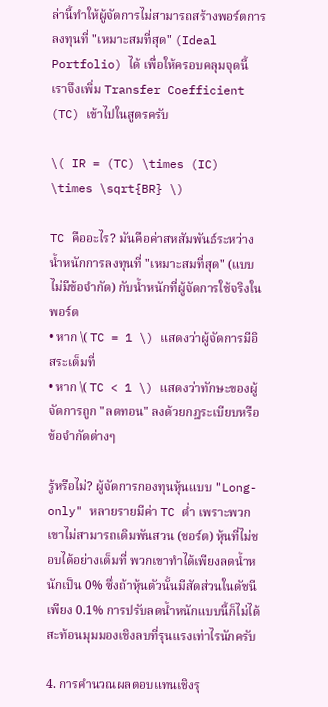ล่านี้ทำให้ผู้จัดการไม่สามารถสร้างพอร์ตการลงทุนที่ "เหมาะสมที่สุด" (Ideal Portfolio) ได้ เพื่อให้ครอบคลุมจุดนี้ เราจึงเพิ่ม Transfer Coefficient (TC) เข้าไปในสูตรครับ

\( IR = (TC) \times (IC) \times \sqrt{BR} \)

TC คืออะไร? มันคือค่าสหสัมพันธ์ระหว่างน้ำหนักการลงทุนที่ "เหมาะสมที่สุด" (แบบไม่มีข้อจำกัด) กับน้ำหนักที่ผู้จัดการใช้จริงในพอร์ต
• หาก \( TC = 1 \) แสดงว่าผู้จัดการมีอิสระเต็มที่
• หาก \( TC < 1 \) แสดงว่าทักษะของผู้จัดการถูก "ลดทอน" ลงด้วยกฎระเบียบหรือข้อจำกัดต่างๆ

รู้หรือไม่? ผู้จัดการกองทุนหุ้นแบบ "Long-only" หลายรายมีค่า TC ต่ำ เพราะพวกเขาไม่สามารถเดิมพันสวน (ชอร์ต) หุ้นที่ไม่ชอบได้อย่างเต็มที่ พวกเขาทำได้เพียงลดน้ำหนักเป็น 0% ซึ่งถ้าหุ้นตัวนั้นมีสัดส่วนในดัชนีเพียง 0.1% การปรับลดน้ำหนักแบบนี้ก็ไม่ได้สะท้อนมุมมองเชิงลบที่รุนแรงเท่าไรนักครับ

4. การคำนวณผลตอบแทนเชิงรุ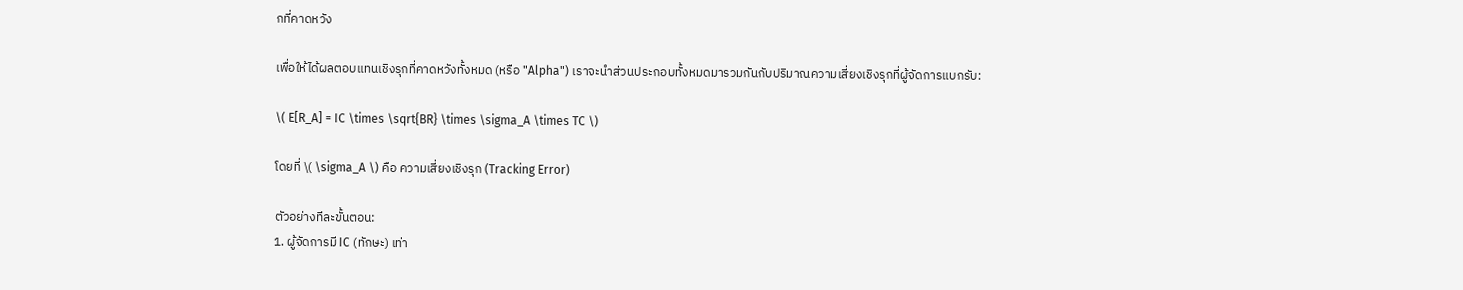กที่คาดหวัง

เพื่อให้ได้ผลตอบแทนเชิงรุกที่คาดหวังทั้งหมด (หรือ "Alpha") เราจะนำส่วนประกอบทั้งหมดมารวมกันกับปริมาณความเสี่ยงเชิงรุกที่ผู้จัดการแบกรับ:

\( E[R_A] = IC \times \sqrt{BR} \times \sigma_A \times TC \)

โดยที่ \( \sigma_A \) คือ ความเสี่ยงเชิงรุก (Tracking Error)

ตัวอย่างทีละขั้นตอน:
1. ผู้จัดการมี IC (ทักษะ) เท่า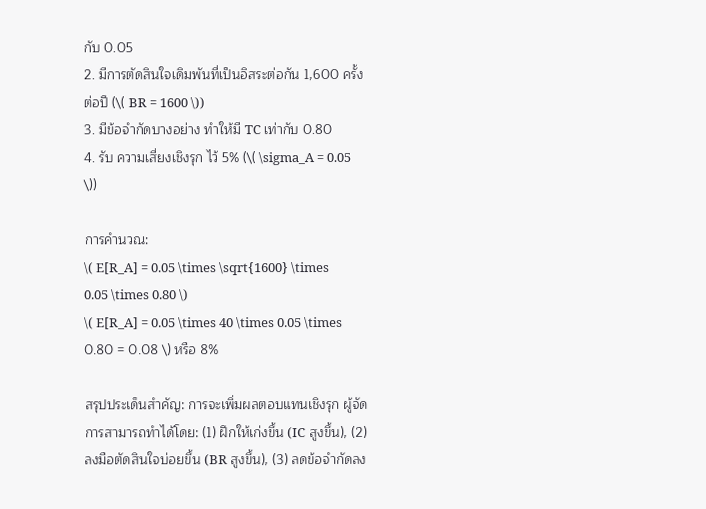กับ 0.05
2. มีการตัดสินใจเดิมพันที่เป็นอิสระต่อกัน 1,600 ครั้งต่อปี (\( BR = 1600 \))
3. มีข้อจำกัดบางอย่าง ทำให้มี TC เท่ากับ 0.80
4. รับ ความเสี่ยงเชิงรุก ไว้ 5% (\( \sigma_A = 0.05 \))

การคำนวณ:
\( E[R_A] = 0.05 \times \sqrt{1600} \times 0.05 \times 0.80 \)
\( E[R_A] = 0.05 \times 40 \times 0.05 \times 0.80 = 0.08 \) หรือ 8%

สรุปประเด็นสำคัญ: การจะเพิ่มผลตอบแทนเชิงรุก ผู้จัดการสามารถทำได้โดย: (1) ฝึกให้เก่งขึ้น (IC สูงขึ้น), (2) ลงมือตัดสินใจบ่อยขึ้น (BR สูงขึ้น), (3) ลดข้อจำกัดลง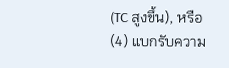(TC สูงขึ้น), หรือ (4) แบกรับความ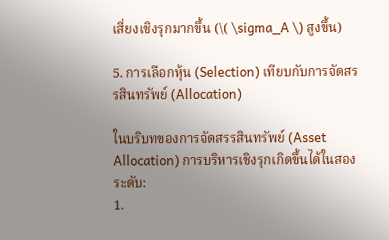เสี่ยงเชิงรุกมากขึ้น (\( \sigma_A \) สูงขึ้น)

5. การเลือกหุ้น (Selection) เทียบกับการจัดสรรสินทรัพย์ (Allocation)

ในบริบทของการจัดสรรสินทรัพย์ (Asset Allocation) การบริหารเชิงรุกเกิดขึ้นได้ในสองระดับ:
1.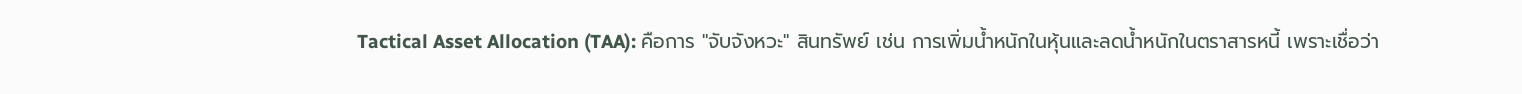Tactical Asset Allocation (TAA): คือการ "จับจังหวะ" สินทรัพย์ เช่น การเพิ่มน้ำหนักในหุ้นและลดน้ำหนักในตราสารหนี้ เพราะเชื่อว่า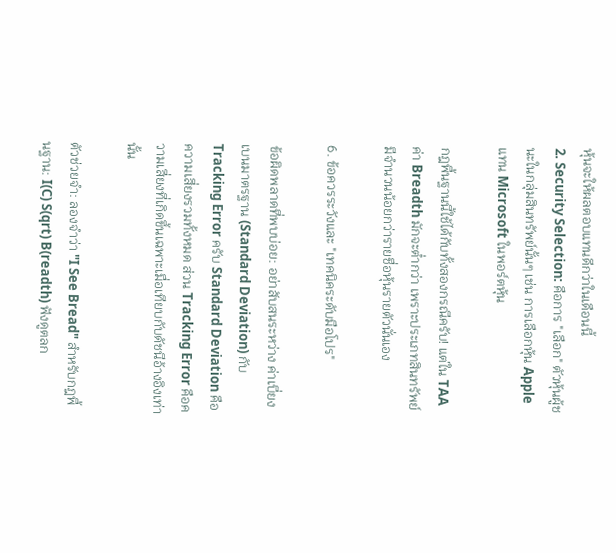หุ้นจะให้ผลตอบแทนดีกว่าในเดือนนี้
2. Security Selection: คือการ "เลือก" ตัวหุ้นผู้ชนะในกลุ่มสินทรัพย์นั้นๆ เช่น การเลือกหุ้น Apple แทน Microsoft ในพอร์ตหุ้น

กฎพื้นฐานนี้ใช้ได้กับทั้งสองกรณีครับ! แต่ใน TAA ค่า Breadth มักจะต่ำกว่า เพราะประเภทสินทรัพย์มีจำนวนน้อยกว่ารายชื่อหุ้นรายตัวนั่นเอง

6. ข้อควรระวังและ "เทคนิคระดับมือโปร"

ข้อผิดพลาดที่พบบ่อย: อย่าสับสนระหว่าง ค่าเบี่ยงเบนมาตรฐาน (Standard Deviation) กับ Tracking Error ครับ Standard Deviation คือความเสี่ยงรวมทั้งหมด ส่วน Tracking Error คือความเสี่ยงที่เกิดขึ้นเฉพาะเมื่อเทียบกับดัชนีอ้างอิงเท่านั้น

ตัวช่วยจำ: ลองจำว่า "I See Bread" สำหรับกฎพื้นฐาน: I(C) S(qrt) B(readth) ฟังดูตลก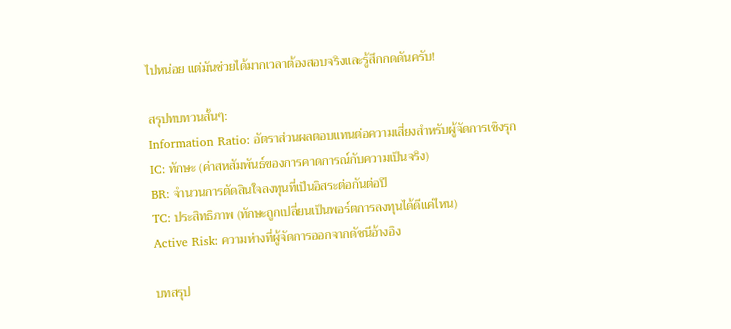ไปหน่อย แต่มันช่วยได้มากเวลาต้องสอบจริงและรู้สึกกดดันครับ!

สรุปทบทวนสั้นๆ:
Information Ratio: อัตราส่วนผลตอบแทนต่อความเสี่ยงสำหรับผู้จัดการเชิงรุก
IC: ทักษะ (ค่าสหสัมพันธ์ของการคาดการณ์กับความเป็นจริง)
BR: จำนวนการตัดสินใจลงทุนที่เป็นอิสระต่อกันต่อปี
TC: ประสิทธิภาพ (ทักษะถูกเปลี่ยนเป็นพอร์ตการลงทุนได้ดีแค่ไหน)
Active Risk: ความห่างที่ผู้จัดการออกจากดัชนีอ้างอิง

บทสรุป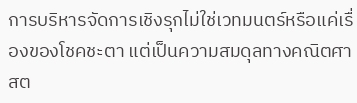การบริหารจัดการเชิงรุกไม่ใช่เวทมนตร์หรือแค่เรื่องของโชคชะตา แต่เป็นความสมดุลทางคณิตศาสต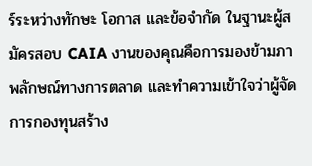ร์ระหว่างทักษะ โอกาส และข้อจำกัด ในฐานะผู้สมัครสอบ CAIA งานของคุณคือการมองข้ามภาพลักษณ์ทางการตลาด และทำความเข้าใจว่าผู้จัดการกองทุนสร้าง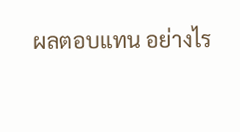ผลตอบแทน อย่างไร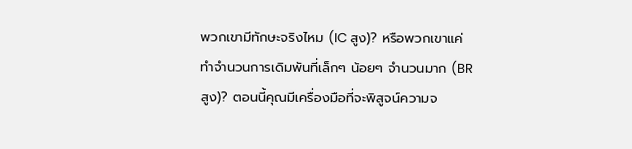พวกเขามีทักษะจริงไหม (IC สูง)? หรือพวกเขาแค่ทำจำนวนการเดิมพันที่เล็กๆ น้อยๆ จำนวนมาก (BR สูง)? ตอนนี้คุณมีเครื่องมือที่จะพิสูจน์ความจ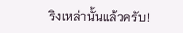ริงเหล่านั้นแล้วครับ!